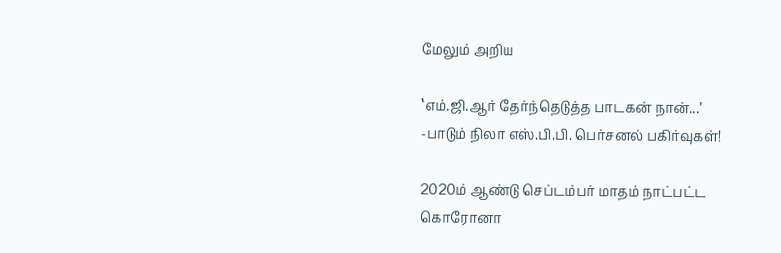மேலும் அறிய

‛எம்.ஜி.ஆர் தேர்ந்தெடுத்த பாடகன் நான்...’ -பாடும் நிலா எஸ்.பி.பி. பெர்சனல் பகிர்வுகள்!

2020ம் ஆண்டு செப்டம்பர் மாதம் நாட்பட்ட கொரோனா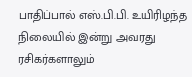பாதிப்பால் எஸ்.பி.பி. உயிரிழந்த நிலையில் இன்று அவரது ரசிகர்களாலும்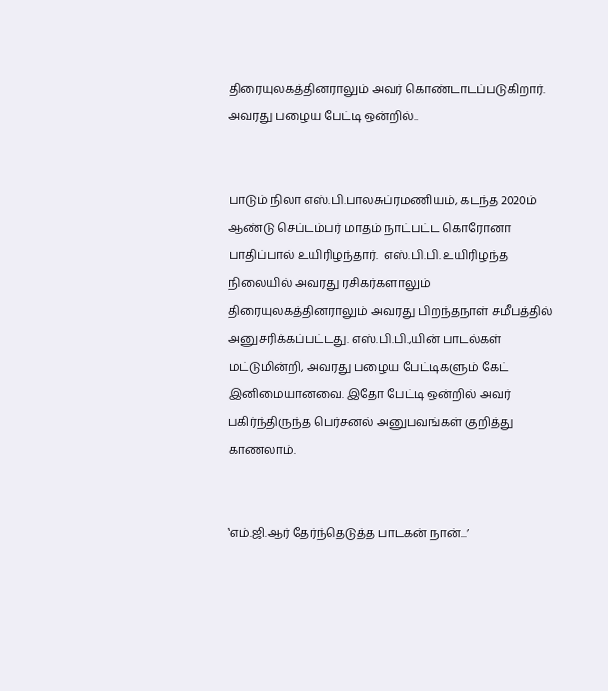திரையுலகத்தினராலும் அவர் கொண்டாடப்படுகிறார். அவரது பழைய பேட்டி ஒன்றில்..


பாடும் நிலா எஸ்.பி.பாலசுப்ரமணியம், கடந்த 2020ம் ஆண்டு செப்டம்பர் மாதம் நாட்பட்ட கொரோனா பாதிப்பால் உயிரிழந்தார்.  எஸ்.பி.பி. உயிரிழந்த நிலையில் அவரது ரசிகர்களாலும் திரையுலகத்தினராலும் அவரது பிறந்தநாள் சமீபத்தில் அனுசரிக்கப்பட்டது. எஸ்.பி.பி.,யின் பாடல்கள் மட்டுமின்றி, அவரது பழைய பேட்டிகளும் கேட் இனிமையானவை. இதோ பேட்டி ஒன்றில் அவர் பகிர்ந்திருந்த பெர்சனல் அனுபவங்கள் குறித்து காணலாம்.


‛எம்.ஜி.ஆர் தேர்ந்தெடுத்த பாடகன் நான்...’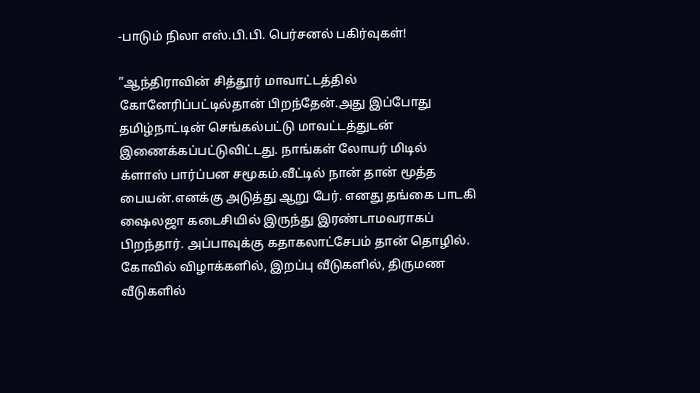-பாடும் நிலா எஸ்.பி.பி. பெர்சனல் பகிர்வுகள்!

”ஆந்திராவின் சித்தூர் மாவாட்டத்தில் கோனேரிப்பட்டில்தான் பிறந்தேன்.அது இப்போது தமிழ்நாட்டின் செங்கல்பட்டு மாவட்டத்துடன் இணைக்கப்பட்டுவிட்டது. நாங்கள் லோயர் மிடில் க்ளாஸ் பார்ப்பன சமூகம்.வீட்டில் நான் தான் மூத்த பையன்.எனக்கு அடுத்து ஆறு பேர். எனது தங்கை பாடகி ஷைலஜா கடைசியில் இருந்து இரண்டாமவராகப் பிறந்தார். அப்பாவுக்கு கதாகலாட்சேபம் தான் தொழில். கோவில் விழாக்களில், இறப்பு வீடுகளில், திருமண வீடுகளில்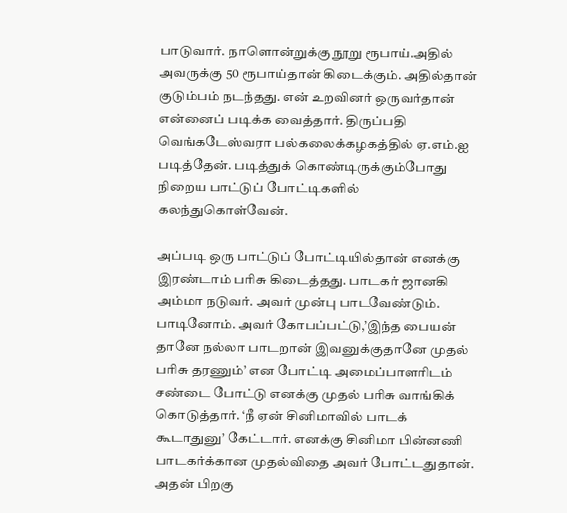பாடுவார். நாளொன்றுக்கு நூறு ரூபாய்.அதில் அவருக்கு 50 ரூபாய்தான் கிடைக்கும். அதில்தான் குடும்பம் நடந்தது. என் உறவினர் ஒருவர்தான் என்னைப் படிக்க வைத்தார். திருப்பதி வெங்கடேஸ்வரா பல்கலைக்கழகத்தில் ஏ.எம்.ஐ படித்தேன். படித்துக் கொண்டிருக்கும்போது நிறைய பாட்டுப் போட்டிகளில் கலந்துகொள்வேன்.

அப்படி ஒரு பாட்டுப் போட்டியில்தான் எனக்கு இரண்டாம் பரிசு கிடைத்தது. பாடகர் ஜானகி அம்மா நடுவர். அவர் முன்பு பாடவேண்டும். பாடினோம். அவர் கோபப்பட்டு,’இந்த பையன் தானே நல்லா பாடறான் இவனுக்குதானே முதல் பரிசு தரணும்’ என போட்டி அமைப்பாளரிடம் சண்டை போட்டு எனக்கு முதல் பரிசு வாங்கிக் கொடுத்தார். ‘நீ ஏன் சினிமாவில் பாடக் கூடாதுனு’ கேட்டார். எனக்கு சினிமா பின்னணி பாடகர்க்கான முதல்விதை அவர் போட்டதுதான். அதன் பிறகு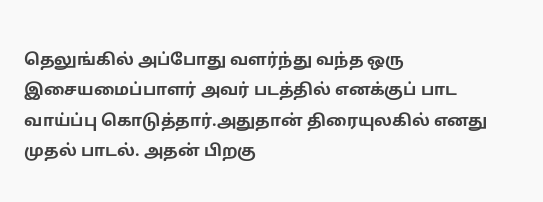தெலுங்கில் அப்போது வளர்ந்து வந்த ஒரு இசையமைப்பாளர் அவர் படத்தில் எனக்குப் பாட வாய்ப்பு கொடுத்தார்.அதுதான் திரையுலகில் எனது முதல் பாடல். அதன் பிறகு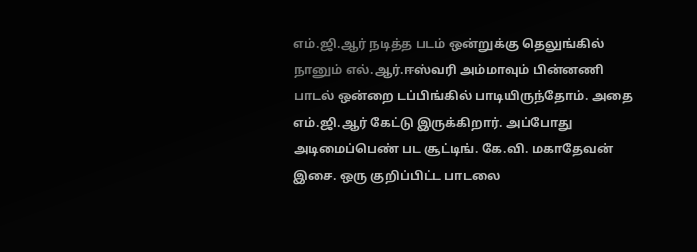எம்.ஜி.ஆர் நடித்த படம் ஒன்றுக்கு தெலுங்கில் நானும் எல்.ஆர்.ஈஸ்வரி அம்மாவும் பின்னணி பாடல் ஒன்றை டப்பிங்கில் பாடியிருந்தோம். அதை எம்.ஜி.ஆர் கேட்டு இருக்கிறார். அப்போது அடிமைப்பெண் பட சூட்டிங். கே.வி. மகாதேவன் இசை. ஒரு குறிப்பிட்ட பாடலை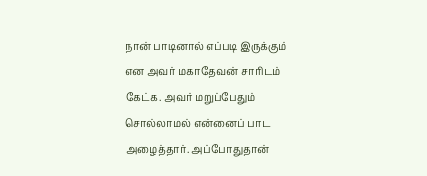நான் பாடினால் எப்படி இருக்கும் என அவர் மகாதேவன் சாரிடம் கேட்க. அவர் மறுப்பேதும் சொல்லாமல் என்னைப் பாட அழைத்தார். அப்போதுதான்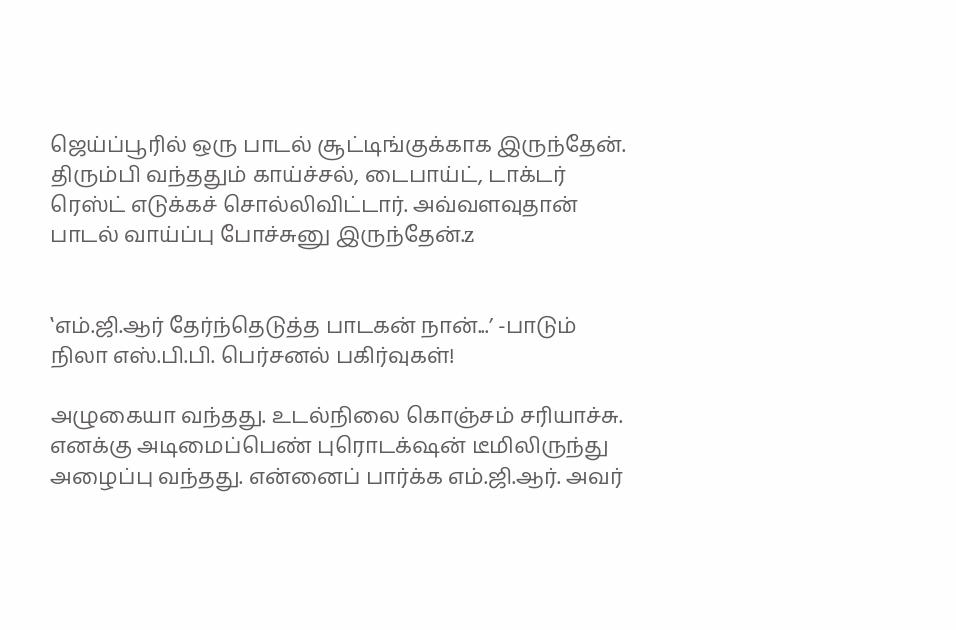ஜெய்ப்பூரில் ஒரு பாடல் சூட்டிங்குக்காக இருந்தேன். திரும்பி வந்ததும் காய்ச்சல், டைபாய்ட், டாக்டர் ரெஸ்ட் எடுக்கச் சொல்லிவிட்டார். அவ்வளவுதான் பாடல் வாய்ப்பு போச்சுனு இருந்தேன்.z


‛எம்.ஜி.ஆர் தேர்ந்தெடுத்த பாடகன் நான்...’ -பாடும் நிலா எஸ்.பி.பி. பெர்சனல் பகிர்வுகள்!

அழுகையா வந்தது. உடல்நிலை கொஞ்சம் சரியாச்சு. எனக்கு அடிமைப்பெண் புரொடக்‌ஷன் டீமிலிருந்து அழைப்பு வந்தது. என்னைப் பார்க்க எம்.ஜி.ஆர். அவர்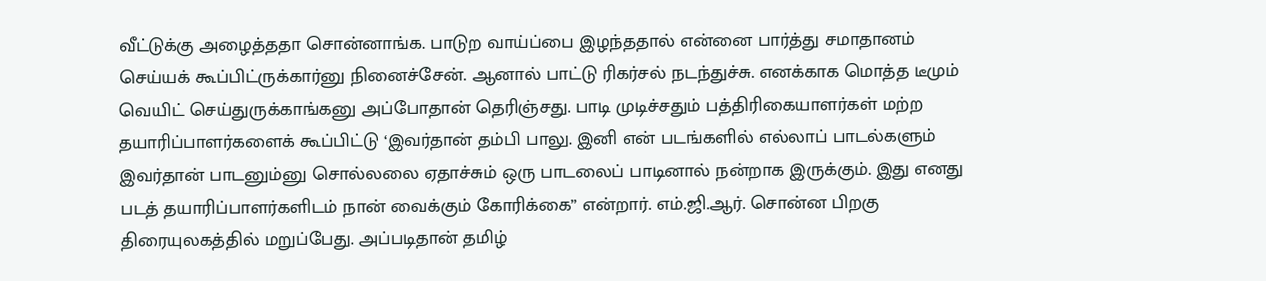வீட்டுக்கு அழைத்ததா சொன்னாங்க. பாடுற வாய்ப்பை இழந்ததால் என்னை பார்த்து சமாதானம் செய்யக் கூப்பிட்ருக்கார்னு நினைச்சேன். ஆனால் பாட்டு ரிகர்சல் நடந்துச்சு. எனக்காக மொத்த டீமும் வெயிட் செய்துருக்காங்கனு அப்போதான் தெரிஞ்சது. பாடி முடிச்சதும் பத்திரிகையாளர்கள் மற்ற தயாரிப்பாளர்களைக் கூப்பிட்டு ‘இவர்தான் தம்பி பாலு. இனி என் படங்களில் எல்லாப் பாடல்களும் இவர்தான் பாடனும்னு சொல்லலை ஏதாச்சும் ஒரு பாடலைப் பாடினால் நன்றாக இருக்கும். இது எனது படத் தயாரிப்பாளர்களிடம் நான் வைக்கும் கோரிக்கை” என்றார். எம்.ஜி.ஆர். சொன்ன பிறகு திரையுலகத்தில் மறுப்பேது. அப்படிதான் தமிழ்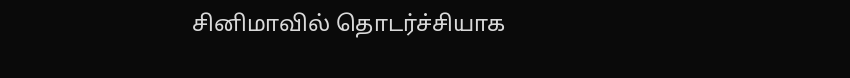சினிமாவில் தொடர்ச்சியாக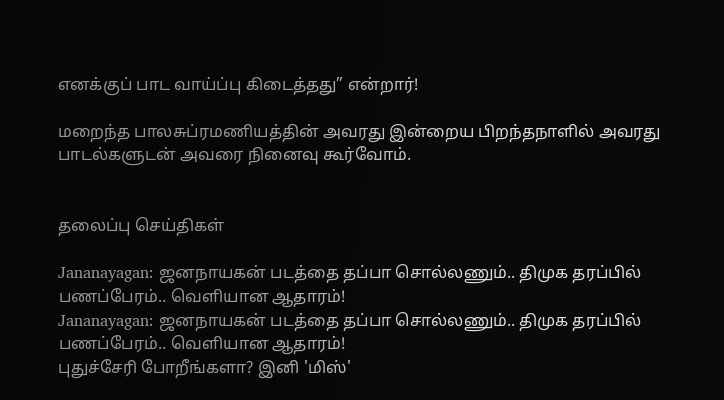எனக்குப் பாட வாய்ப்பு கிடைத்தது” என்றார்!

மறைந்த பாலசுப்ரமணியத்தின் அவரது இன்றைய பிறந்தநாளில் அவரது பாடல்களுடன் அவரை நினைவு கூர்வோம்.


தலைப்பு செய்திகள்

Jananayagan: ஜனநாயகன் படத்தை தப்பா சொல்லணும்.. திமுக தரப்பில் பணப்பேரம்.. வெளியான ஆதாரம்!
Jananayagan: ஜனநாயகன் படத்தை தப்பா சொல்லணும்.. திமுக தரப்பில் பணப்பேரம்.. வெளியான ஆதாரம்!
புதுச்சேரி போறீங்களா? இனி 'மிஸ்'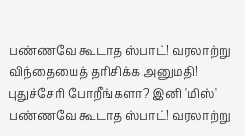பண்ணவே கூடாத ஸ்பாட்! வரலாற்று விந்தையைத் தரிசிக்க அனுமதி!
புதுச்சேரி போறீங்களா? இனி 'மிஸ்' பண்ணவே கூடாத ஸ்பாட்! வரலாற்று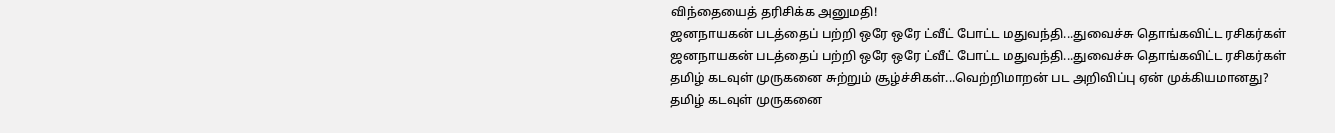விந்தையைத் தரிசிக்க அனுமதி!
ஜனநாயகன் படத்தைப் பற்றி ஒரே ஒரே ட்வீட் போட்ட மதுவந்தி...துவைச்சு தொங்கவிட்ட ரசிகர்கள்
ஜனநாயகன் படத்தைப் பற்றி ஒரே ஒரே ட்வீட் போட்ட மதுவந்தி...துவைச்சு தொங்கவிட்ட ரசிகர்கள்
தமிழ் கடவுள் முருகனை சுற்றும் சூழ்ச்சிகள்...வெற்றிமாறன் பட அறிவிப்பு ஏன் முக்கியமானது?
தமிழ் கடவுள் முருகனை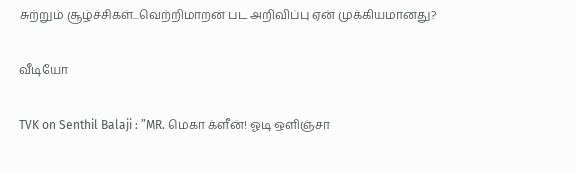சுற்றும் சூழ்ச்சிகள்...வெற்றிமாறன் பட அறிவிப்பு ஏன் முக்கியமானது?

வீடியோ

TVK on Senthil Balaji : ”MR. மெகா க்ளீன்! ஓடி ஒளிஞ்சா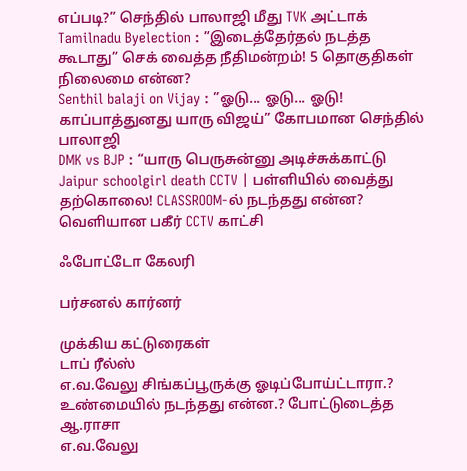எப்படி?” செந்தில் பாலாஜி மீது TVK அட்டாக்
Tamilnadu Byelection : ”இடைத்தேர்தல் நடத்த கூடாது” செக் வைத்த நீதிமன்றம்! 5 தொகுதிகள் நிலைமை என்ன?
Senthil balaji on Vijay : ”ஓடு... ஓடு... ஓடு! காப்பாத்துனது யாரு விஜய்” கோபமான செந்தில் பாலாஜி
DMK vs BJP : “யாரு பெருசுன்னு அடிச்சுக்காட்டு
Jaipur schoolgirl death CCTV | பள்ளியில் வைத்து தற்கொலை! CLASSROOM-ல் நடந்தது என்ன? வெளியான பகீர் CCTV காட்சி

ஃபோட்டோ கேலரி

பர்சனல் கார்னர்

முக்கிய கட்டுரைகள்
டாப் ரீல்ஸ்
எ.வ.வேலு சிங்கப்பூருக்கு ஓடிப்போய்ட்டாரா.? உண்மையில் நடந்தது என்ன.? போட்டுடைத்த ஆ.ராசா
எ.வ.வேலு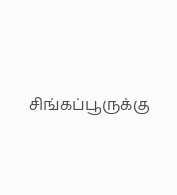சிங்கப்பூருக்கு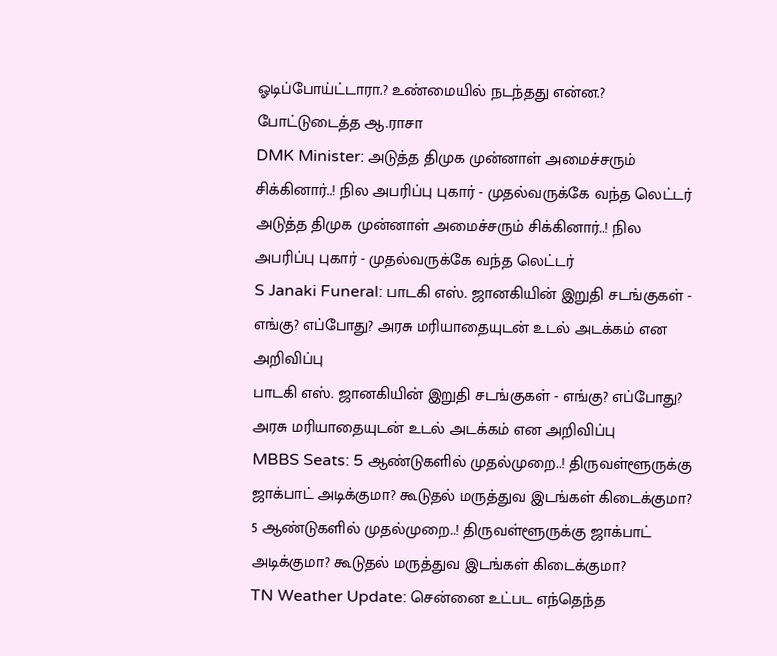ஓடிப்போய்ட்டாரா.? உண்மையில் நடந்தது என்ன.? போட்டுடைத்த ஆ.ராசா
DMK Minister: அடுத்த திமுக முன்னாள் அமைச்சரும் சிக்கினார்..! நில அபரிப்பு புகார் - முதல்வருக்கே வந்த லெட்டர்
அடுத்த திமுக முன்னாள் அமைச்சரும் சிக்கினார்..! நில அபரிப்பு புகார் - முதல்வருக்கே வந்த லெட்டர்
S Janaki Funeral: பாடகி எஸ். ஜானகியின் இறுதி சடங்குகள் - எங்கு? எப்போது? அரசு மரியாதையுடன் உடல் அடக்கம் என அறிவிப்பு
பாடகி எஸ். ஜானகியின் இறுதி சடங்குகள் - எங்கு? எப்போது? அரசு மரியாதையுடன் உடல் அடக்கம் என அறிவிப்பு
MBBS Seats: 5 ஆண்டுகளில் முதல்முறை..! திருவள்ளூருக்கு ஜாக்பாட் அடிக்குமா? கூடுதல் மருத்துவ இடங்கள் கிடைக்குமா?
5 ஆண்டுகளில் முதல்முறை..! திருவள்ளூருக்கு ஜாக்பாட் அடிக்குமா? கூடுதல் மருத்துவ இடங்கள் கிடைக்குமா?
TN Weather Update: சென்னை உட்பட எந்தெந்த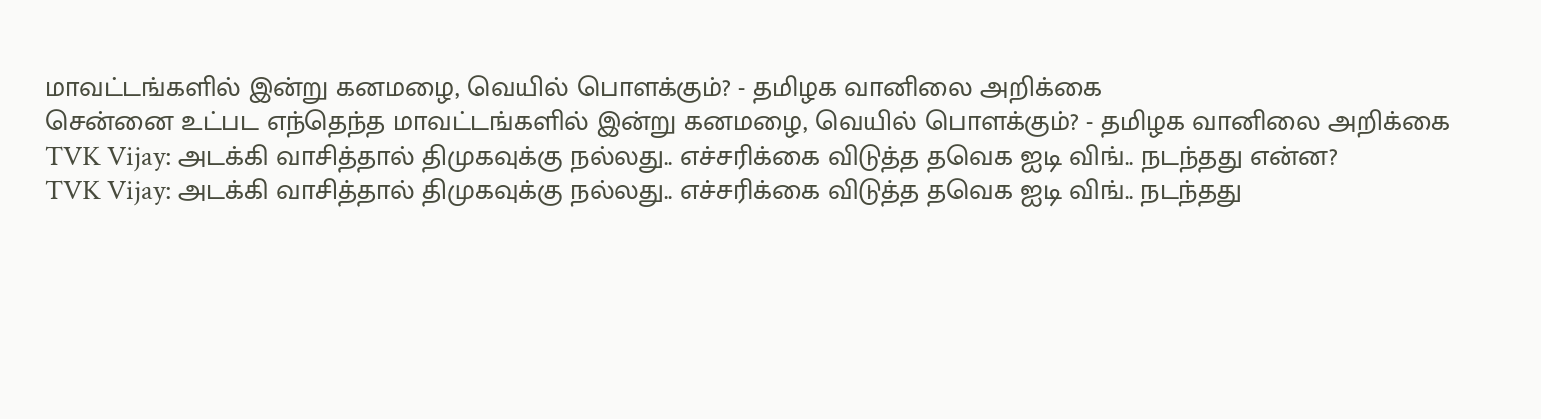மாவட்டங்களில் இன்று கனமழை, வெயில் பொளக்கும்? - தமிழக வானிலை அறிக்கை
சென்னை உட்பட எந்தெந்த மாவட்டங்களில் இன்று கனமழை, வெயில் பொளக்கும்? - தமிழக வானிலை அறிக்கை
TVK Vijay: அடக்கி வாசித்தால் திமுகவுக்கு நல்லது.. எச்சரிக்கை விடுத்த தவெக ஐடி விங்.. நடந்தது என்ன?
TVK Vijay: அடக்கி வாசித்தால் திமுகவுக்கு நல்லது.. எச்சரிக்கை விடுத்த தவெக ஐடி விங்.. நடந்தது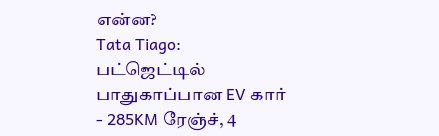என்ன?
Tata Tiago: பட்ஜெட்டில் பாதுகாப்பான EV கார் - 285KM ரேஞ்ச், 4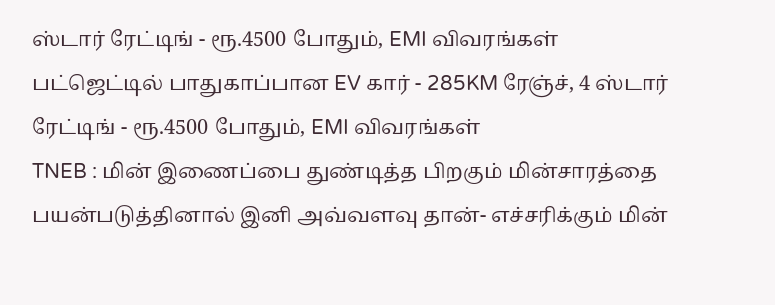ஸ்டார் ரேட்டிங் - ரூ.4500 போதும், EMI விவரங்கள்
பட்ஜெட்டில் பாதுகாப்பான EV கார் - 285KM ரேஞ்ச், 4 ஸ்டார் ரேட்டிங் - ரூ.4500 போதும், EMI விவரங்கள்
TNEB : மின் இணைப்பை துண்டித்த பிறகும் மின்சாரத்தை பயன்படுத்தினால் இனி அவ்வளவு தான்- எச்சரிக்கும் மின்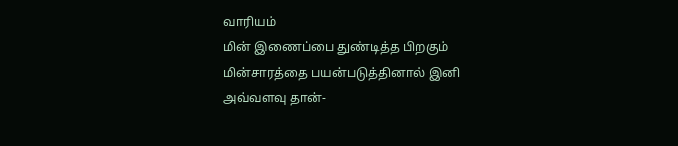வாரியம்
மின் இணைப்பை துண்டித்த பிறகும் மின்சாரத்தை பயன்படுத்தினால் இனி அவ்வளவு தான்-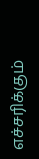எச்சரிக்கும்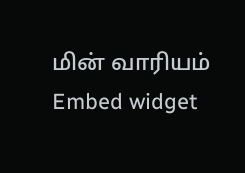மின் வாரியம்
Embed widget